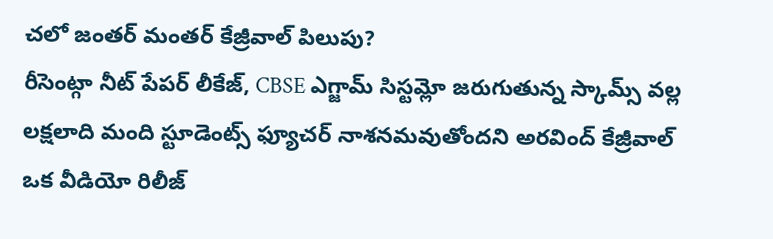చలో జంతర్ మంతర్ కేజ్రీవాల్ పిలుపు?
రీసెంట్గా నీట్ పేపర్ లీకేజ్, CBSE ఎగ్జామ్ సిస్టమ్లో జరుగుతున్న స్కామ్స్ వల్ల లక్షలాది మంది స్టూడెంట్స్ ఫ్యూచర్ నాశనమవుతోందని అరవింద్ కేజ్రీవాల్ ఒక వీడియో రిలీజ్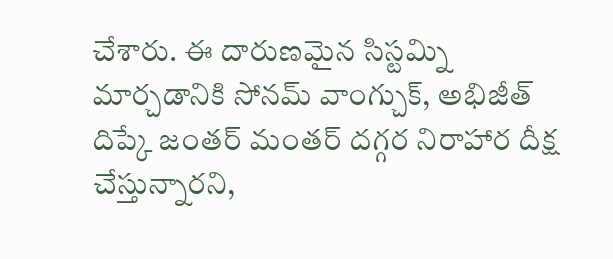చేశారు. ఈ దారుణమైన సిస్టమ్ని మార్చడానికి సోనమ్ వాంగ్చుక్, అభిజీత్ దిప్కే జంతర్ మంతర్ దగ్గర నిరాహార దీక్ష చేస్తున్నారని,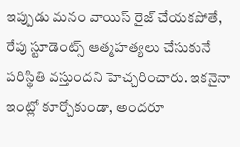ఇప్పుడు మనం వాయిస్ రైజ్ చేయకపోతే, రేపు స్టూడెంట్స్ ఆత్మహత్యలు చేసుకునే పరిస్థితి వస్తుందని హెచ్చరించారు. ఇకనైనా ఇంట్లో కూర్చోకుండా, అందరూ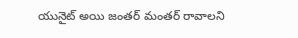యునైట్ అయి జంతర్ మంతర్ రావాలని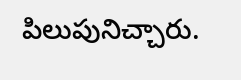పిలుపునిచ్చారు.